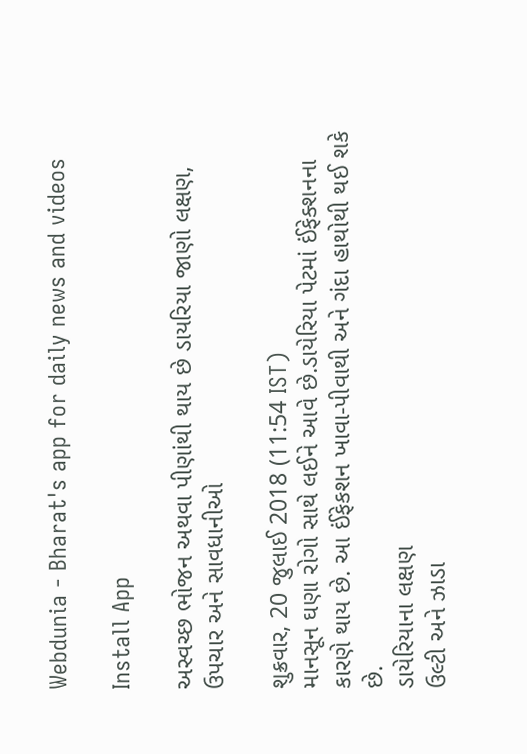Webdunia - Bharat's app for daily news and videos

Install App

અસ્વચ્છ ભોજન અથવા પીણાંથી થાય છે ડાયરિયા જાણો લક્ષણ, ઉપચાર અને સાવધાનીઓ

શુક્રવાર, 20 જુલાઈ 2018 (11:54 IST)
માનસૂન ઘણા રોગો સાથે લઈને આવે છે.ડાયેરિયા પેટમાં ઈંફેક્શનના કારણે થાય છે. આ ઈંફેકશન ખાવા-પીવાથી અને ગંદા હાથોથી થઈ શકે છે.
ડાયેરિયાના લક્ષણ
ઉલ્ટી અને ઝાડા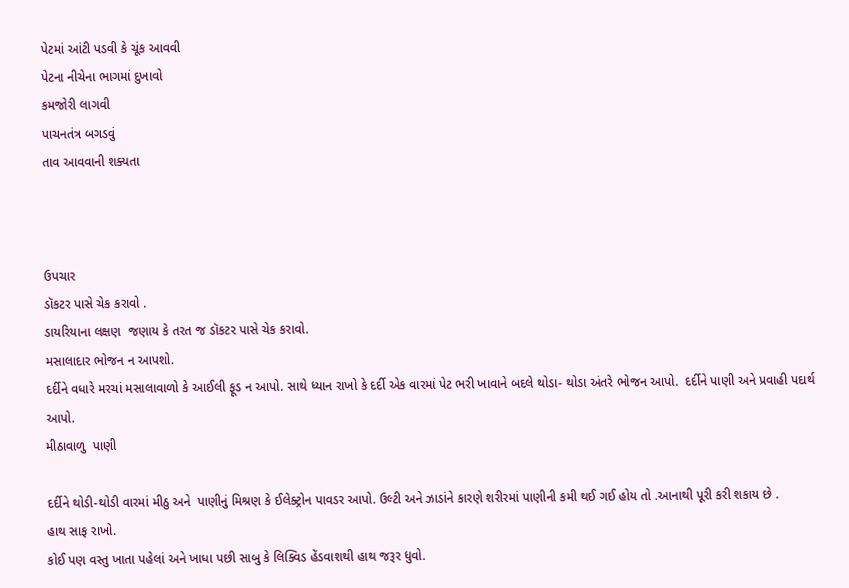પેટમાં આંટી પડવી કે ચૂંક આવવી
પેટના નીચેના ભાગમાં દુખાવો
કમજોરી લાગવી
પાચનતંત્ર બગડવું
તાવ આવવાની શક્યતા



ઉપચાર
ડૉકટર પાસે ચેક કરાવો .
ડાયરિયાના લક્ષણ  જણાય કે તરત જ ડૉકટર પાસે ચેક કરાવો.
મસાલાદાર ભોજન ન આપશો.
દર્દીને વધારે મરચાં મસાલાવાળો કે આઈલી ફૂડ ન આપો. સાથે ધ્યાન રાખો કે દર્દી એક વારમાં પેટ ભરી ખાવાને બદલે થોડા- થોડા અંતરે ભોજન આપો.  દર્દીને પાણી અને પ્રવાહી પદાર્થ આપો.
મીઠાવાળુ  પાણી

દર્દીને થોડી-થોડી વારમાં મીઠુ અને  પાણીનું મિશ્રણ કે ઈલેક્ટ્રોન પાવડર આપો. ઉલ્ટી અને ઝાડાંને કારણે શરીરમાં પાણીની કમી થઈ ગઈ હોય તો .આનાથી પૂરી કરી શકાય છે .
હાથ સાફ રાખો.
કોઈ પણ વસ્તુ ખાતા પહેલાં અને ખાધા પછી સાબુ કે લિક્વિડ હેંડવાશથી હાથ જરૂર ધુવો.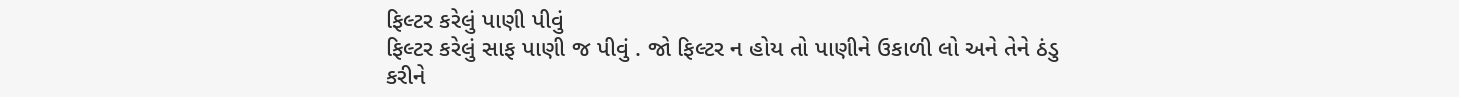ફિલ્ટર કરેલું પાણી પીવું
ફિલ્ટર કરેલું સાફ પાણી જ પીવું . જો ફિલ્ટર ન હોય તો પાણીને ઉકાળી લો અને તેને ઠંડુ કરીને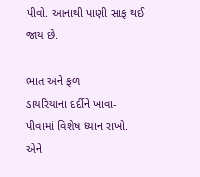પીવો. આનાથી પાણી સાફ થઈ જાય છે.

ભાત અને ફળ
ડાયરિયાના દર્દીને ખાવા-પીવામાં વિશેષ ધ્યાન રાખો. એને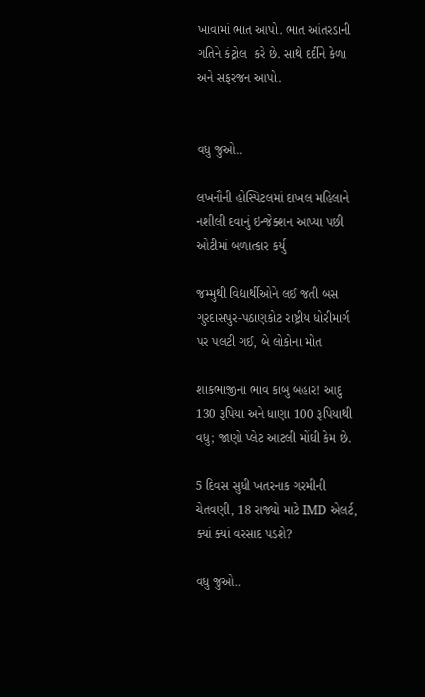ખાવામાં ભાત આપો. ભાત આંતરડાની ગતિને કંટ્રોલ  કરે છે. સાથે દર્દીને કેળા અને સફરજન આપો.


વધુ જુઓ..

લખનૌની હોસ્પિટલમાં દાખલ મહિલાને નશીલી દવાનું ઇન્જેક્શન આપ્યા પછી ઓટીમાં બળાત્કાર કર્યુ

જમ્મુથી વિદ્યાર્થીઓને લઈ જતી બસ ગુરદાસપુર-પઠાણકોટ રાષ્ટ્રીય ધોરીમાર્ગ પર પલટી ગઈ, બે લોકોના મોત

શાકભાજીના ભાવ કાબુ બહાર! આદુ 130 રૂપિયા અને ધાણા 100 રૂપિયાથી વધુ; જાણો પ્લેટ આટલી મોંઘી કેમ છે.

5 દિવસ સુધી ખતરનાક ગરમીની ચેતવણી, 18 રાજ્યો માટે IMD એલર્ટ, ક્યાં ક્યાં વરસાદ પડશે?

વધુ જુઓ..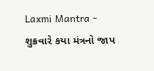Laxmi Mantra - શુક્રવારે કયા મંત્રનો જાપ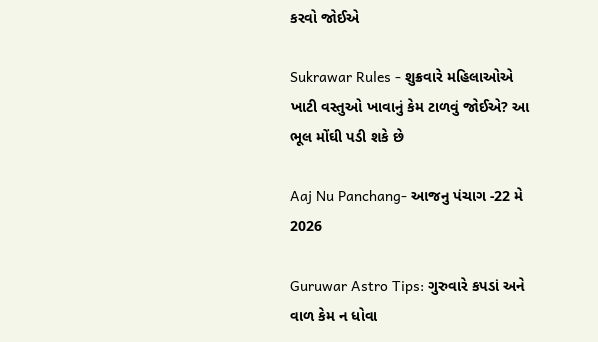કરવો જોઈએ

Sukrawar Rules - શુક્રવારે મહિલાઓએ ખાટી વસ્તુઓ ખાવાનું કેમ ટાળવું જોઈએ? આ ભૂલ મોંઘી પડી શકે છે

Aaj Nu Panchang- આજનુ પંચાગ -22 મે 2026

Guruwar Astro Tips: ગુરુવારે કપડાં અને વાળ કેમ ન ધોવા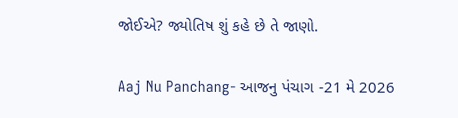જોઈએ? જ્યોતિષ શું કહે છે તે જાણો.

Aaj Nu Panchang- આજનુ પંચાગ -21 મે 2026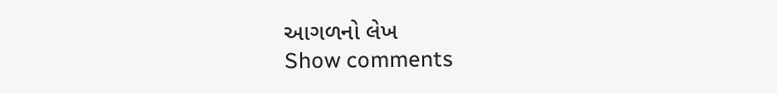આગળનો લેખ
Show comments